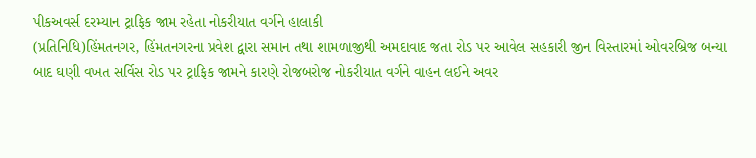પીકઅવર્સ દરમ્યાન ટ્રાફિક જામ રહેતા નોકરીયાત વર્ગને હાલાકી
(પ્રતિનિધિ)હિંમતનગર, હિંમતનગરના પ્રવેશ દ્વારા સમાન તથા શામળાજીથી અમદાવાદ જતા રોડ પર આવેલ સહકારી જીન વિસ્તારમાં ઓવરબ્રિજ બન્યા બાદ ઘણી વખત સર્વિસ રોડ પર ટ્રાફિક જામને કારણે રોજબરોજ નોકરીયાત વર્ગને વાહન લઈને અવર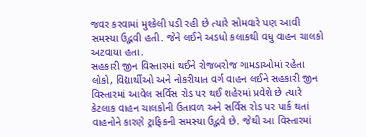જવર કરવામાં મુશ્કેલી પડી રહી છે ત્યારે સોમવારે પણ આવી સમસ્યા ઉદ્ભવી હતી. જેને લઈને અડધો કલાકથી વધુ વાહન ચાલકો અટવાયા હતા.
સહકારી જીન વિસ્તારમાં થઈને રોજબરોજ ગામડાઓમાં રહેતા લોકો, વિદ્યાર્થીઓ અને નોકરીયાત વર્ગ વાહન લઈને સહકારી જીન વિસ્તારમાં આવેલ સર્વિસ રોડ પર થઈ શહેરમાં પ્રવેશે છે ત્યારે કેટલાક વાહન ચાલકોની ઉતાવળ અને સર્વિસ રોડ પર પાર્ક થતાં વાહનોને કારણે ટ્રાફિકની સમસ્યા ઉદ્ભવે છે. જેથી આ વિસ્તારમાં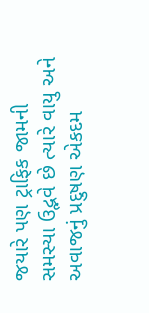જયારે પણ ટ્રાફિક જામની સમસ્યા ઉદ્ભવે છે ત્યારે વાયુ અને અવાજનું પ્રદુષણ એકદમ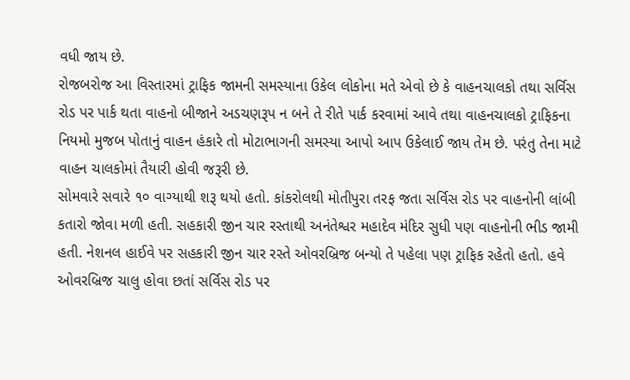વધી જાય છે.
રોજબરોજ આ વિસ્તારમાં ટ્રાફિક જામની સમસ્યાના ઉકેલ લોકોના મતે એવો છે કે વાહનચાલકો તથા સર્વિસ રોડ પર પાર્ક થતા વાહનો બીજાને અડચણરૂપ ન બને તે રીતે પાર્ક કરવામાં આવે તથા વાહનચાલકો ટ્રાફિકના નિયમો મુજબ પોતાનું વાહન હંકારે તો મોટાભાગની સમસ્યા આપો આપ ઉકેલાઈ જાય તેમ છે. પરંતુ તેના માટે વાહન ચાલકોમાં તૈયારી હોવી જરૂરી છે.
સોમવારે સવારે ૧૦ વાગ્યાથી શરૂ થયો હતો. કાંકરોલથી મોતીપુરા તરફ જતા સર્વિસ રોડ પર વાહનોની લાંબી કતારો જોવા મળી હતી. સહકારી જીન ચાર રસ્તાથી અનંતેશ્વર મહાદેવ મંદિર સુધી પણ વાહનોની ભીડ જામી હતી. નેશનલ હાઈવે પર સહકારી જીન ચાર રસ્તે ઓવરબ્રિજ બન્યો તે પહેલા પણ ટ્રાફિક રહેતો હતો. હવે ઓવરબ્રિજ ચાલુ હોવા છતાં સર્વિસ રોડ પર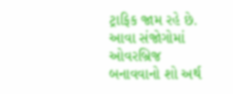ટ્રાફિક જામ રહે છે.
આવા સંજોગોમાં ઓવરબ્રિજ બનાવવાનો શો અર્થ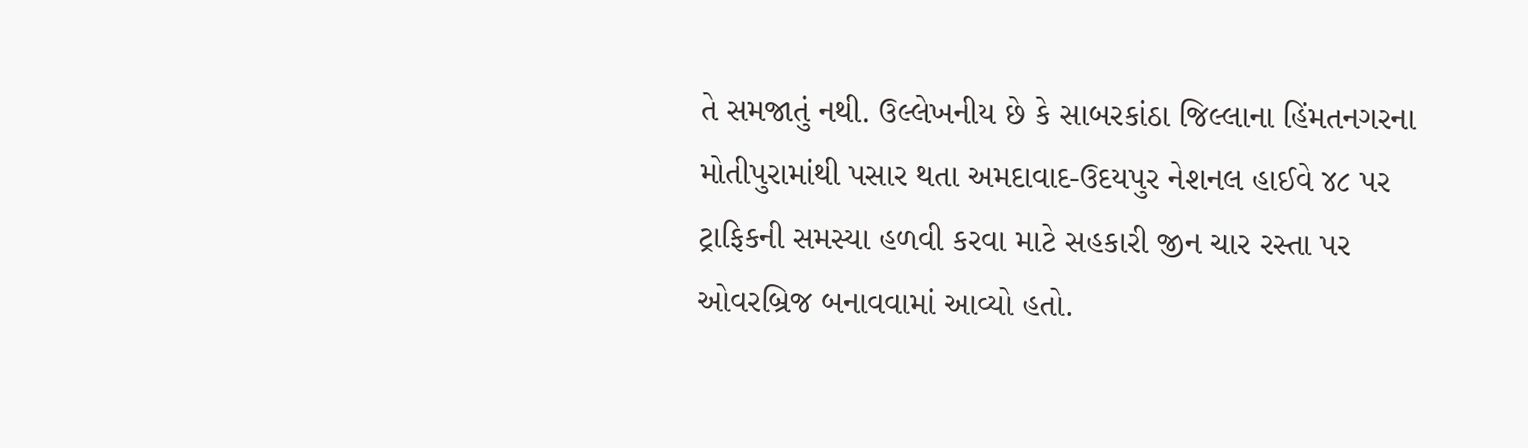તે સમજાતું નથી. ઉલ્લેખનીય છે કે સાબરકાંઠા જિલ્લાના હિંમતનગરના મોતીપુરામાંથી પસાર થતા અમદાવાદ-ઉદયપુર નેશનલ હાઈવે ૪૮ પર ટ્રાફિકની સમસ્યા હળવી કરવા માટે સહકારી જીન ચાર રસ્તા પર ઓવરબ્રિજ બનાવવામાં આવ્યો હતો.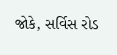જોકે, સર્વિસ રોડ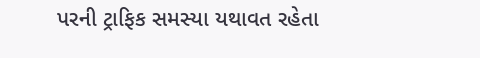પરની ટ્રાફિક સમસ્યા યથાવત રહેતા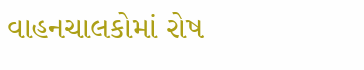વાહનચાલકોમાં રોષ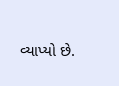વ્યાપ્યો છે.